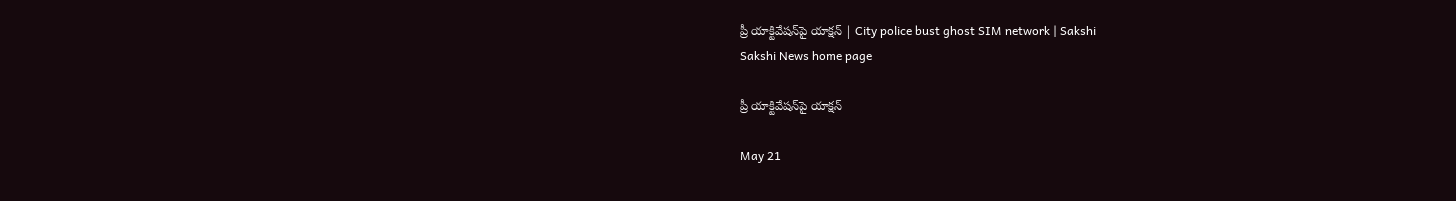ప్రీ యాక్టివేషన్‌పై యాక్షన్‌ | City police bust ghost SIM network | Sakshi
Sakshi News home page

ప్రీ యాక్టివేషన్‌పై యాక్షన్‌

May 21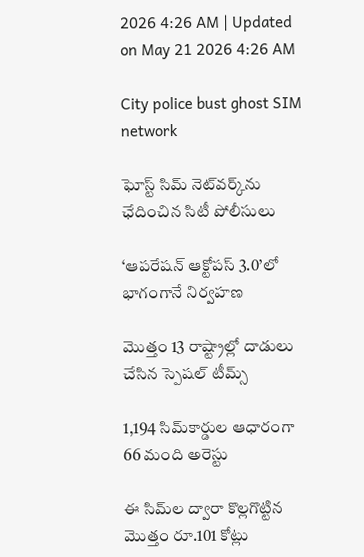2026 4:26 AM | Updated on May 21 2026 4:26 AM

City police bust ghost SIM network

ఘోస్ట్‌ సిమ్‌ నెట్‌వర్క్‌ను ఛేదించిన సిటీ పోలీసులు

‘ఆపరేషన్‌ ఆక్టోపస్‌ 3.0’లో భాగంగానే నిర్వహణ

మొత్తం 13 రాష్ట్రాల్లో దాడులు చేసిన స్పెషల్‌ టీమ్స్‌

1,194 సిమ్‌కార్డుల ఆధారంగా 66 మంది అరెస్టు

ఈ సిమ్‌ల ద్వారా కొల్లగొట్టిన మొత్తం రూ.101 కోట్లు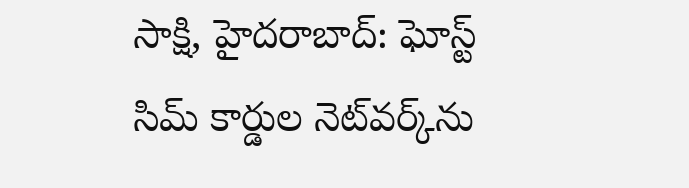సాక్షి, హైదరాబాద్‌: ఘోస్ట్‌ సిమ్‌ కార్డుల నెట్‌వర్క్‌ను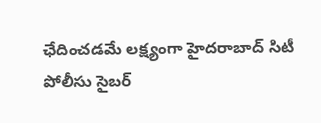ఛేదించడమే లక్ష్యంగా హైదరాబాద్‌ సిటీ పోలీసు సైబర్‌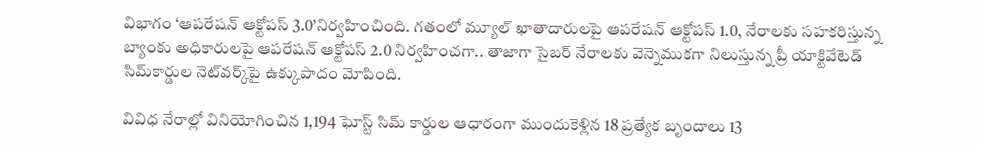విభాగం ‘ఆపరేషన్‌ ఆక్టోపస్‌ 3.0’నిర్వహించింది. గతంలో మ్యూల్‌ ఖాతాదారులపై ఆపరేషన్‌ ఆక్టోపస్‌ 1.0, నేరాలకు సహకరిస్తున్న బ్యాంకు అధికారులపై ఆపరేషన్‌ ఆక్టోపస్‌ 2.0 నిర్వహించగా.. తాజాగా సైబర్‌ నేరాలకు వెన్నెముకగా నిలుస్తున్న ప్రీ యాక్టివేటెడ్‌ సిమ్‌కార్డుల నెట్‌వర్క్‌పై ఉక్కుపాదం మోపింది.

వివిధ నేరాల్లో వినియోగించిన 1,194 ఘోస్ట్‌ సిమ్‌ కార్డుల ఆధారంగా ముందుకెళ్లిన 18 ప్రత్యేక బృందాలు 13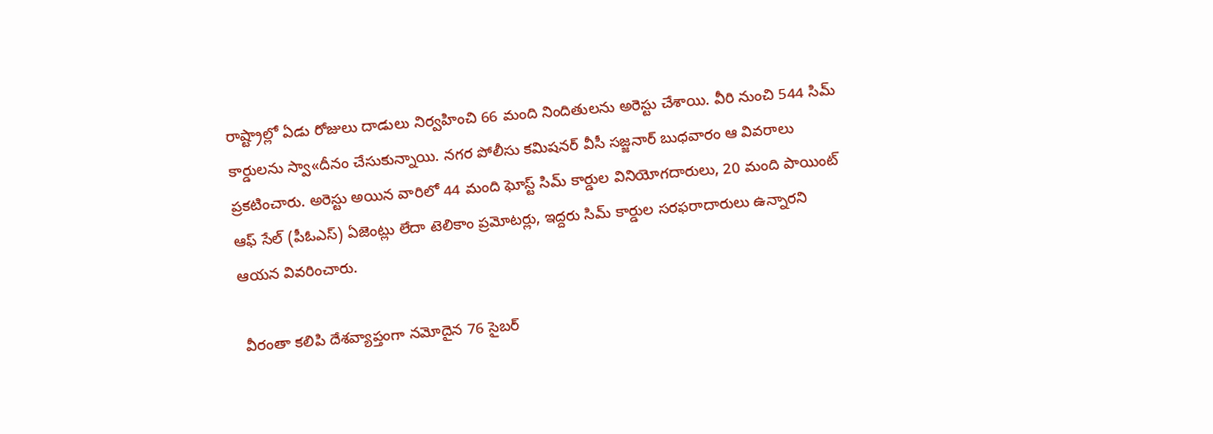రాష్ట్రాల్లో ఏడు రోజులు దాడులు నిర్వహించి 66 మంది నిందితులను అరెస్టు చేశాయి. వీరి నుంచి 544 సిమ్‌ కార్డులను స్వా«దీనం చేసుకున్నాయి. నగర పోలీసు కమిషనర్‌ వీసీ సజ్జనార్‌ బుధవారం ఆ వివరాలు ప్రకటించారు. అరెస్టు అయిన వారిలో 44 మంది ఘోస్ట్‌ సిమ్‌ కార్డుల వినియోగదారులు, 20 మంది పాయింట్‌ ఆఫ్‌ సేల్‌ (పీఓఎస్‌) ఏజెంట్లు లేదా టెలికాం ప్రమోటర్లు, ఇద్దరు సిమ్‌ కార్డుల సరఫరాదారులు ఉన్నారని ఆయన వివరించారు.

 వీరంతా కలిపి దేశవ్యాప్తంగా నమోదైన 76 సైబర్‌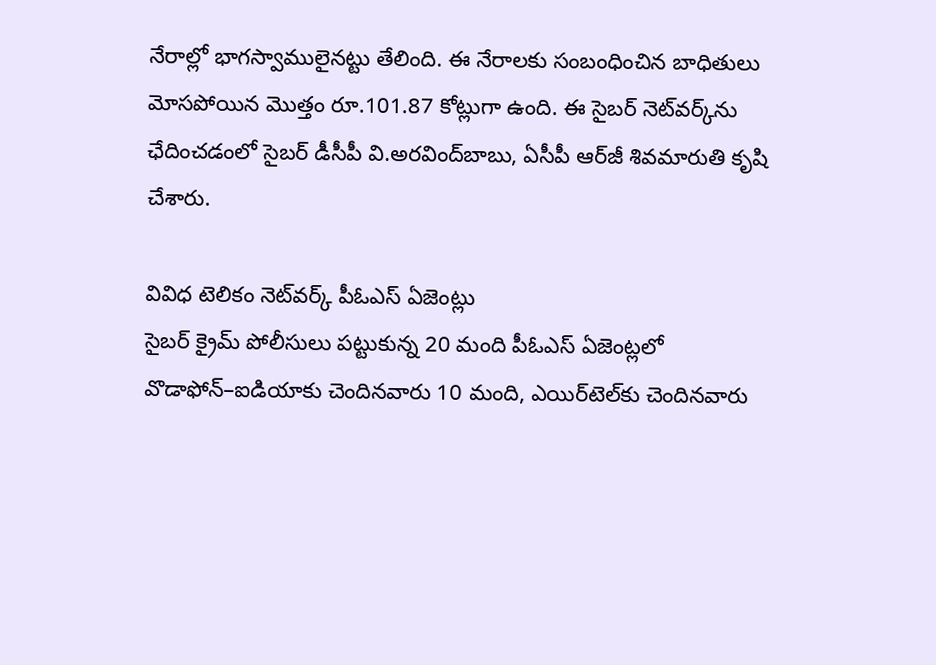నేరాల్లో భాగస్వాములైనట్టు తేలింది. ఈ నేరాలకు సంబంధించిన బాధితులు మోసపోయిన మొత్తం రూ.101.87 కోట్లుగా ఉంది. ఈ సైబర్‌ నెట్‌వర్క్‌ను ఛేదించడంలో సైబర్‌ డీసీపీ వి.అరవింద్‌బాబు, ఏసీపీ ఆర్‌జీ శివమారుతి కృషి చేశారు.

వివిధ టెలికం నెట్‌వర్క్‌ పీఓఎస్‌ ఏజెంట్లు
సైబర్‌ క్రైమ్‌ పోలీసులు పట్టుకున్న 20 మంది పీఓఎస్‌ ఏజెంట్లలో వొడాఫోన్‌–ఐడియాకు చెందినవారు 10 మంది, ఎయిర్‌టెల్‌కు చెందినవారు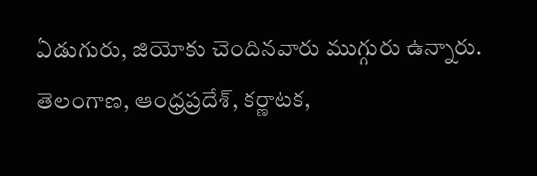ఏడుగురు, జియోకు చెందినవారు ముగ్గురు ఉన్నారు. తెలంగాణ, ఆంధ్రప్రదేశ్, కర్ణాటక,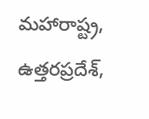మహారాష్ట్ర, ఉత్తరప్రదేశ్,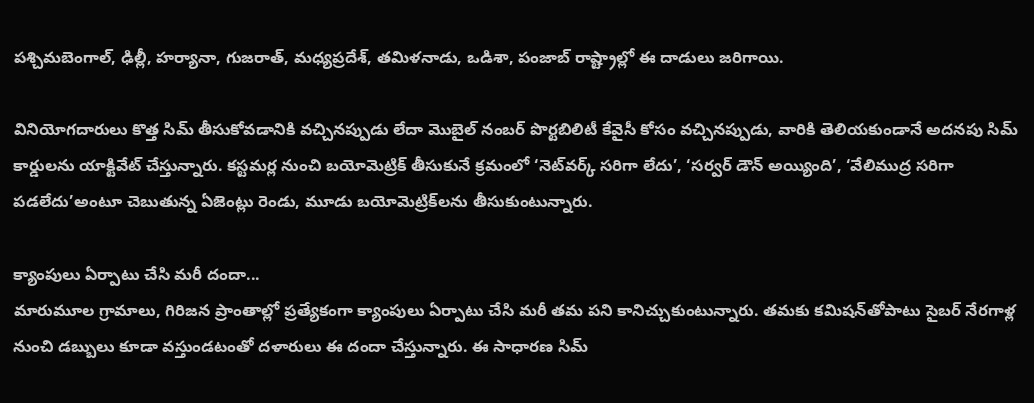పశ్చిమబెంగాల్, ఢిల్లీ, హర్యానా, గుజరాత్, మధ్యప్రదేశ్, తమిళనాడు, ఒడిశా, పంజాబ్‌ రాష్ట్రాల్లో ఈ దాడులు జరిగాయి.

వినియోగదారులు కొత్త సిమ్‌ తీసుకోవడానికి వచ్చినప్పుడు లేదా మొబైల్‌ నంబర్‌ పొర్టబిలిటీ కేవైసీ కోసం వచ్చినప్పుడు, వారికి తెలియకుండానే అదనపు సిమ్‌ కార్డులను యాక్టివేట్‌ చేస్తున్నారు. కస్టమర్ల నుంచి బయోమెట్రిక్‌ తీసుకునే క్రమంలో ‘నెట్‌వర్క్‌ సరిగా లేదు’, ‘సర్వర్‌ డౌన్‌ అయ్యింది’, ‘వేలిముద్ర సరిగా పడలేదు’అంటూ చెబుతున్న ఏజెంట్లు రెండు, మూడు బయోమెట్రిక్‌లను తీసుకుంటున్నారు.

క్యాంపులు ఏర్పాటు చేసి మరీ దందా...
మారుమూల గ్రామాలు, గిరిజన ప్రాంతాల్లో ప్రత్యేకంగా క్యాంపులు ఏర్పాటు చేసి మరీ తమ పని కానిచ్చుకుంటున్నారు. తమకు కమిషన్‌తోపాటు సైబర్‌ నేరగాళ్ల నుంచి డబ్బులు కూడా వస్తుండటంతో దళారులు ఈ దందా చేస్తున్నారు. ఈ సాధారణ సిమ్‌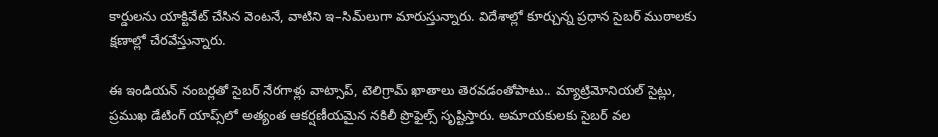కార్డులను యాక్టివేట్‌ చేసిన వెంటనే, వాటిని ఇ–సిమ్‌లుగా మారుస్తున్నారు. విదేశాల్లో కూర్చున్న ప్రధాన సైబర్‌ ముఠాలకు క్షణాల్లో చేరవేస్తున్నారు.

ఈ ఇండియన్‌ నంబర్లతో సైబర్‌ నేరగాళ్లు వాట్సాప్, టెలిగ్రామ్‌ ఖాతాలు తెరవడంతోపాటు.. మ్యాట్రిమోనియల్‌ సైట్లు, ప్రముఖ డేటింగ్‌ యాప్స్‌లో అత్యంత ఆకర్షణీయమైన నకిలీ ప్రొఫైల్స్‌ సృష్టిస్తారు. అమాయకులకు సైబర్‌ వల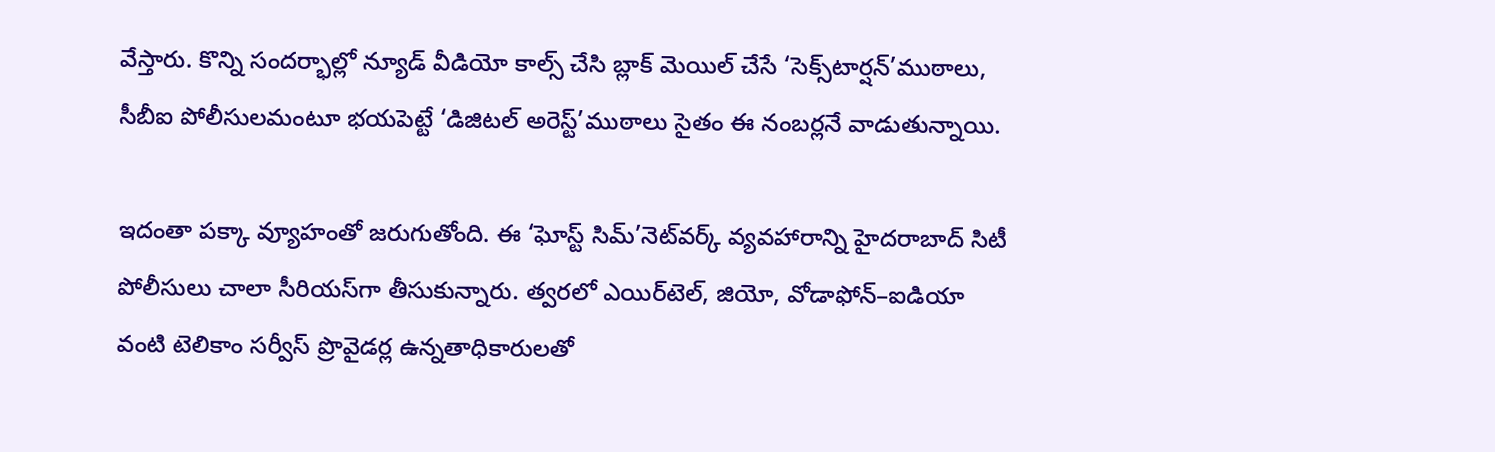వేస్తారు. కొన్ని సందర్భాల్లో న్యూడ్‌ వీడియో కాల్స్‌ చేసి బ్లాక్‌ మెయిల్‌ చేసే ‘సెక్స్‌టార్షన్‌’ముఠాలు, సీబీఐ పోలీసులమంటూ భయపెట్టే ‘డిజిటల్‌ అరెస్ట్‌’ముఠాలు సైతం ఈ నంబర్లనే వాడుతున్నాయి.

ఇదంతా పక్కా వ్యూహంతో జరుగుతోంది. ఈ ‘ఘోస్ట్‌ సిమ్‌’నెట్‌వర్క్‌ వ్యవహారాన్ని హైదరాబాద్‌ సిటీ పోలీసులు చాలా సీరియస్‌గా తీసుకున్నారు. త్వరలో ఎయిర్‌టెల్, జియో, వోడాఫోన్‌–ఐడియా వంటి టెలికాం సర్వీస్‌ ప్రొవైడర్ల ఉన్నతాధికారులతో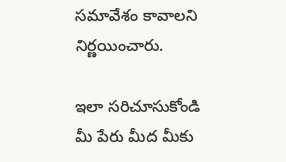సమావేశం కావాలని నిర్ణయించారు.

ఇలా సరిచూసుకోండి
మీ పేరు మీద మీకు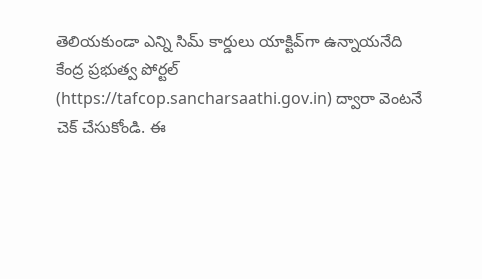తెలియకుండా ఎన్ని సిమ్‌ కార్డులు యాక్టివ్‌గా ఉన్నాయనేది కేంద్ర ప్రభుత్వ పోర్టల్‌ (https://tafcop.sancharsaathi.gov.in) ద్వారా వెంటనే చెక్‌ చేసుకోండి. ఈ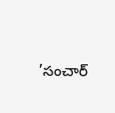’సంచార్‌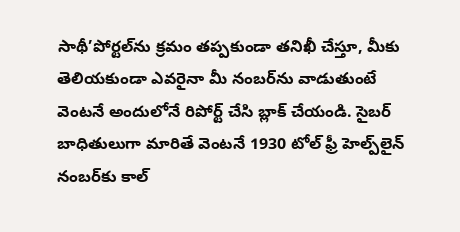సాథీ’పోర్టల్‌ను క్రమం తప్పకుండా తనిఖీ చేస్తూ, మీకు తెలియకుండా ఎవరైనా మీ నంబర్‌ను వాడుతుంటే వెంటనే అందులోనే రిపోర్ట్‌ చేసి బ్లాక్‌ చేయండి. సైబర్‌ బాధితులుగా మారితే వెంటనే 1930 టోల్‌ ఫ్రీ హెల్ప్‌లైన్‌ నంబర్‌కు కాల్‌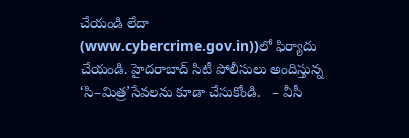చేయండి లేదా (www.cybercrime.gov.in))లో ఫిర్యాదు చేయండి. హైదరాబాద్‌ సిటీ పోలీసులు అందిస్తున్న ‘సి–మిత్ర’సేవలను కూడా చేసుకోండి.   – వీసీ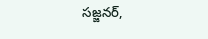సజ్జనర్,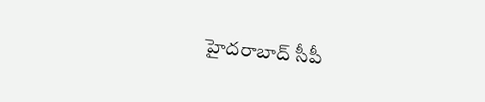హైదరాబాద్‌ సీపీ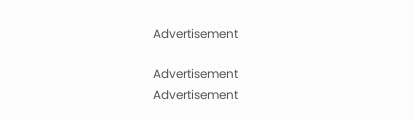Advertisement

Advertisement
Advertisement